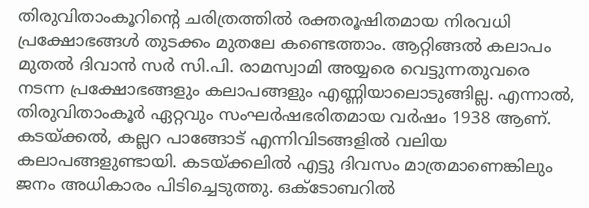തിരുവിതാംകൂറിന്റെ ചരിത്രത്തിൽ രക്തരൂഷിതമായ നിരവധി പ്രക്ഷോഭങ്ങൾ തുടക്കം മുതലേ കണ്ടെത്താം. ആറ്റിങ്ങൽ കലാപം മുതൽ ദിവാൻ സർ സി.പി. രാമസ്വാമി അയ്യരെ വെട്ടുന്നതുവരെ നടന്ന പ്രക്ഷോഭങ്ങളും കലാപങ്ങളും എണ്ണിയാലൊടുങ്ങില്ല. എന്നാൽ, തിരുവിതാംകൂർ ഏറ്റവും സംഘർഷഭരിതമായ വർഷം 1938 ആണ്. കടയ്ക്കൽ, കല്ലറ പാങ്ങോട് എന്നിവിടങ്ങളിൽ വലിയ കലാപങ്ങളുണ്ടായി. കടയ്ക്കലിൽ എട്ടു ദിവസം മാത്രമാണെങ്കിലും ജനം അധികാരം പിടിച്ചെടുത്തു. ഒക്ടോബറിൽ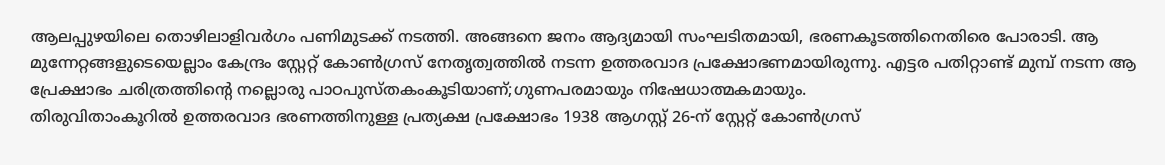ആലപ്പുഴയിലെ തൊഴിലാളിവർഗം പണിമുടക്ക് നടത്തി. അങ്ങനെ ജനം ആദ്യമായി സംഘടിതമായി, ഭരണകൂടത്തിനെതിരെ പോരാടി. ആ മുന്നേറ്റങ്ങളുടെയെല്ലാം കേന്ദ്രം സ്റ്റേറ്റ് കോൺഗ്രസ് നേതൃത്വത്തിൽ നടന്ന ഉത്തരവാദ പ്രക്ഷോഭണമായിരുന്നു. എട്ടര പതിറ്റാണ്ട് മുമ്പ് നടന്ന ആ പ്രേക്ഷാഭം ചരിത്രത്തിന്റെ നല്ലൊരു പാഠപുസ്തകംകൂടിയാണ്;ഗുണപരമായും നിഷേധാത്മകമായും.
തിരുവിതാംകൂറിൽ ഉത്തരവാദ ഭരണത്തിനുള്ള പ്രത്യക്ഷ പ്രക്ഷോഭം 1938 ആഗസ്റ്റ് 26-ന് സ്റ്റേറ്റ് കോൺഗ്രസ്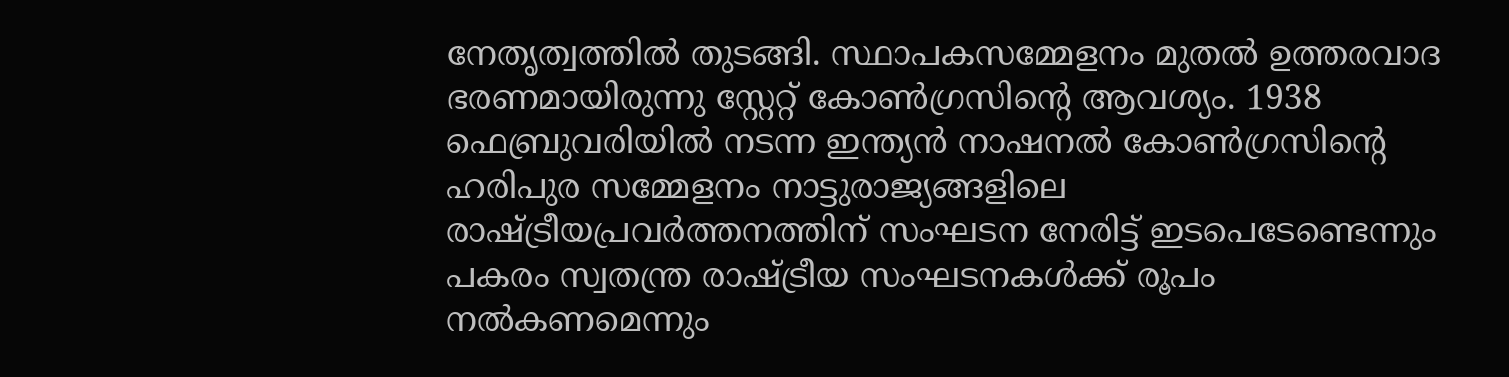നേതൃത്വത്തിൽ തുടങ്ങി. സ്ഥാപകസമ്മേളനം മുതൽ ഉത്തരവാദ ഭരണമായിരുന്നു സ്റ്റേറ്റ് കോൺഗ്രസിന്റെ ആവശ്യം. 1938 ഫെബ്രുവരിയിൽ നടന്ന ഇന്ത്യൻ നാഷനൽ കോൺഗ്രസിന്റെ ഹരിപുര സമ്മേളനം നാട്ടുരാജ്യങ്ങളിലെ രാഷ്ട്രീയപ്രവർത്തനത്തിന് സംഘടന നേരിട്ട് ഇടപെടേണ്ടെന്നും പകരം സ്വതന്ത്ര രാഷ്ട്രീയ സംഘടനകൾക്ക് രൂപം നൽകണമെന്നും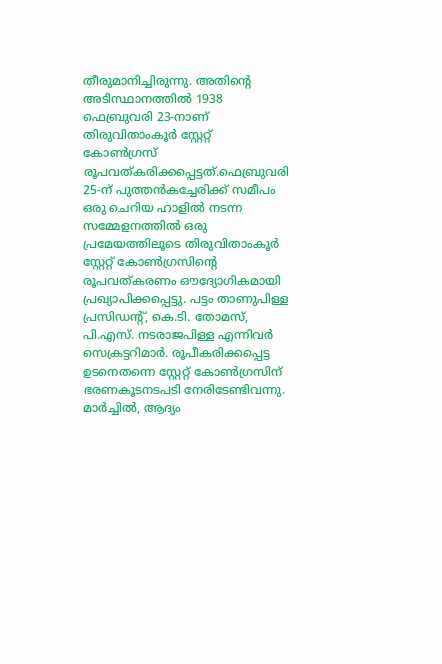തീരുമാനിച്ചിരുന്നു. അതിന്റെ അടിസ്ഥാനത്തിൽ 1938 ഫെബ്രുവരി 23-നാണ് തിരുവിതാംകൂർ സ്റ്റേറ്റ് കോൺഗ്രസ് രൂപവത്കരിക്കപ്പെട്ടത്.ഫെബ്രുവരി 25-ന് പുത്തൻകച്ചേരിക്ക് സമീപം ഒരു ചെറിയ ഹാളിൽ നടന്ന സമ്മേളനത്തിൽ ഒരു പ്രമേയത്തിലൂടെ തിരുവിതാംകൂർ സ്റ്റേറ്റ് കോൺഗ്രസിന്റെ രൂപവത്കരണം ഔദ്യോഗികമായി പ്രഖ്യാപിക്കപ്പെട്ടു. പട്ടം താണുപിള്ള പ്രസിഡന്റ്, കെ.ടി. തോമസ്, പി.എസ്. നടരാജപിള്ള എന്നിവർ സെക്രട്ടറിമാർ. രൂപീകരിക്കപ്പെട്ട ഉടനെതന്നെ സ്റ്റേറ്റ് കോൺഗ്രസിന് ഭരണകൂടനടപടി നേരിടേണ്ടിവന്നു. മാർച്ചിൽ, ആദ്യം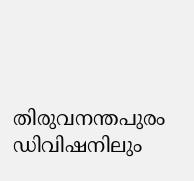തിരുവനന്തപുരം ഡിവിഷനിലും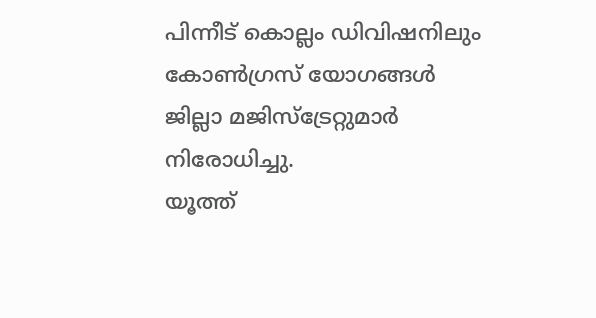പിന്നീട് കൊല്ലം ഡിവിഷനിലും കോൺഗ്രസ് യോഗങ്ങൾ ജില്ലാ മജിസ്ട്രേറ്റുമാർ നിരോധിച്ചു.
യൂത്ത്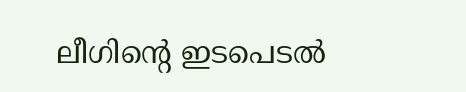ലീഗിന്റെ ഇടപെടൽ